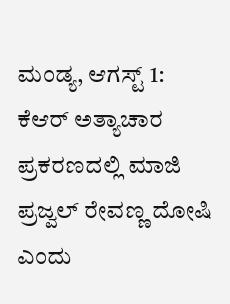ಮಂಡ್ಯ, ಆಗಸ್ಟ್ 1: ಕೆಆರ್ ಅತ್ಯಾಚಾರ ಪ್ರಕರಣದಲ್ಲಿ ಮಾಜಿ ಪ್ರಜ್ವಲ್ ರೇವಣ್ಣ ದೋಷಿ ಎಂದು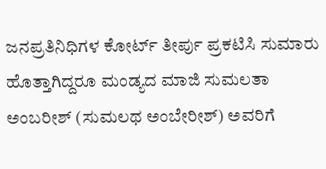ಜನಪ್ರತಿನಿಧಿಗಳ ಕೋರ್ಟ್ ತೀರ್ಪು ಪ್ರಕಟಿಸಿ ಸುಮಾರು ಹೊತ್ತಾಗಿದ್ದರೂ ಮಂಡ್ಯದ ಮಾಜಿ ಸುಮಲತಾ ಅಂಬರೀಶ್ (ಸುಮಲಥ ಅಂಬೇರೀಶ್) ಅವರಿಗೆ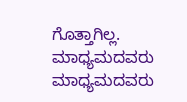ಗೊತ್ತಾಗಿಲ್ಲ. ಮಾಧ್ಯಮದವರು ಮಾಧ್ಯಮದವರು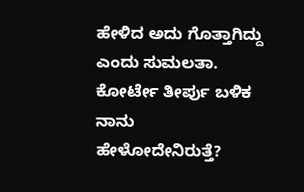ಹೇಳಿದ ಅದು ಗೊತ್ತಾಗಿದ್ದು ಎಂದು ಸುಮಲತಾ. ಕೋರ್ಟೇ ತೀರ್ಪು ಬಳಿಕ ನಾನು ಹೇಳೋದೇನಿರುತ್ತೆ?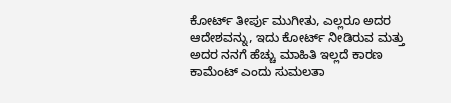ಕೋರ್ಟ್ ತೀರ್ಪು ಮುಗೀತು, ಎಲ್ಲರೂ ಅದರ ಆದೇಶವನ್ನು, ಇದು ಕೋರ್ಟ್ ನೀಡಿರುವ ಮತ್ತು ಅದರ ನನಗೆ ಹೆಚ್ಚು ಮಾಹಿತಿ ಇಲ್ಲದೆ ಕಾರಣ ಕಾಮೆಂಟ್ ಎಂದು ಸುಮಲತಾ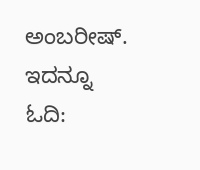ಅಂಬರೀಷ್.
ಇದನ್ನೂ ಓದಿ: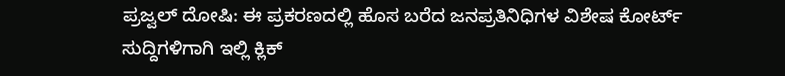ಪ್ರಜ್ವಲ್ ದೋಷಿ: ಈ ಪ್ರಕರಣದಲ್ಲಿ ಹೊಸ ಬರೆದ ಜನಪ್ರತಿನಿಧಿಗಳ ವಿಶೇಷ ಕೋರ್ಟ್
ಸುದ್ದಿಗಳಿಗಾಗಿ ಇಲ್ಲಿ ಕ್ಲಿಕ್